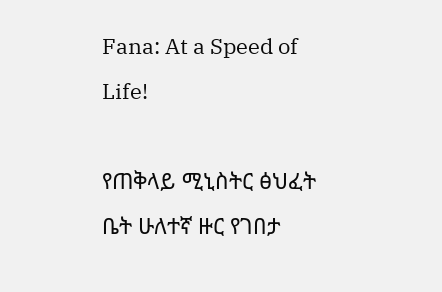Fana: At a Speed of Life!

የጠቅላይ ሚኒስትር ፅህፈት ቤት ሁለተኛ ዙር የገበታ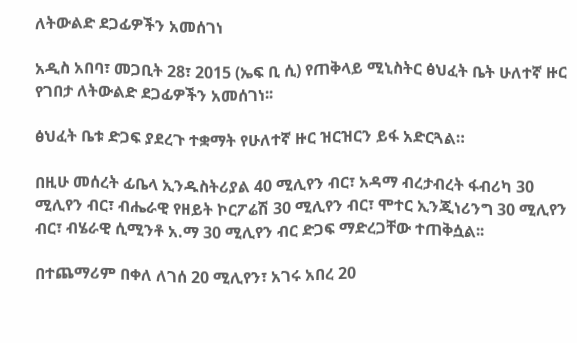ለትውልድ ደጋፊዎችን አመሰገነ

አዲስ አበባ፣ መጋቢት 28፣ 2015 (ኤፍ ቢ ሲ) የጠቅላይ ሚኒስትር ፅህፈት ቤት ሁለተኛ ዙር የገበታ ለትውልድ ደጋፊዎችን አመሰገነ፡፡

ፅህፈት ቤቱ ድጋፍ ያደረጉ ተቋማት የሁለተኛ ዙር ዝርዝርን ይፋ አድርጓል።

በዚሁ መሰረት ፊቤላ ኢንዱስትሪያል 40 ሚሊየን ብር፣ አዳማ ብረታብረት ፋብሪካ 30 ሚሊየን ብር፣ ብሔራዊ የዘይት ኮርፖሬሽ 30 ሚሊየን ብር፣ ሞተር ኢንጂነሪንግ 30 ሚሊየን ብር፣ ብሄራዊ ሲሚንቶ አ.ማ 30 ሚሊየን ብር ድጋፍ ማድረጋቸው ተጠቅሷል፡፡

በተጨማሪም በቀለ ለገሰ 20 ሚሊየን፣ አገሩ አበረ 20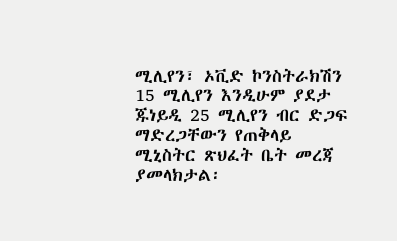ሚሊየን፣ ኦቪድ ኮንስትራክሽን 15 ሚሊየን እንዲሁም ያደታ ጁነይዲ 25 ሚሊየን ብር ድጋፍ ማድረጋቸውን የጠቅላይ ሚኒስትር ጽህፈት ቤት መረጃ ያመላክታል፡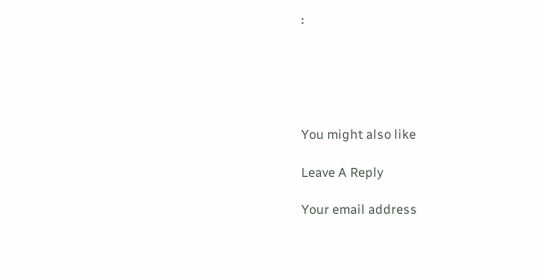፡





You might also like

Leave A Reply

Your email address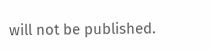will not be published.